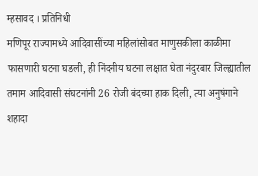म्हसावद । प्रतिनिधी
मणिपूर राज्यामध्ये आदिवासींच्या महिलांसोबत माणुसकीला काळीमा फासणारी घटना घडली, ही निंदनीय घटना लक्षात घेता नंदुरबार जिल्ह्यातील तमाम आदिवासी संघटनांनी 26 रोजी बंदच्या हाक दिली, त्या अनुषंगाने शहादा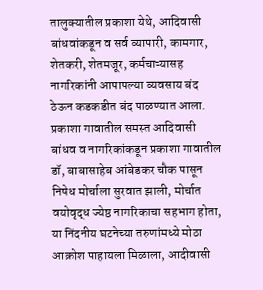तालुक्यातील प्रकाशा येथे, आदिवासी बांधवांकडून व सर्व व्यापारी, कामगार, शेतकरी, शेतमजूर, कर्मचाऱ्यासह नागरिकांनी आपापल्या व्यवसाय बंद ठेऊन कडकडीत बंद पाळण्यात आला.
प्रकाशा गावातील समस्त आदिवासी बांधव व नागरिकांकडून प्रकाशा गावातील डॉ, बाबासाहेब आंबेडकर चौक पासून निषेध मोर्चाला सुरवात झाली, मोर्चात वयोवृद्ध ज्येष्ठ नागरिकाचा सहभाग होता, या निंदनीय घटनेच्या तरुणांमध्ये मोठा आक्रोश पाहायला मिळाला, आदीवासी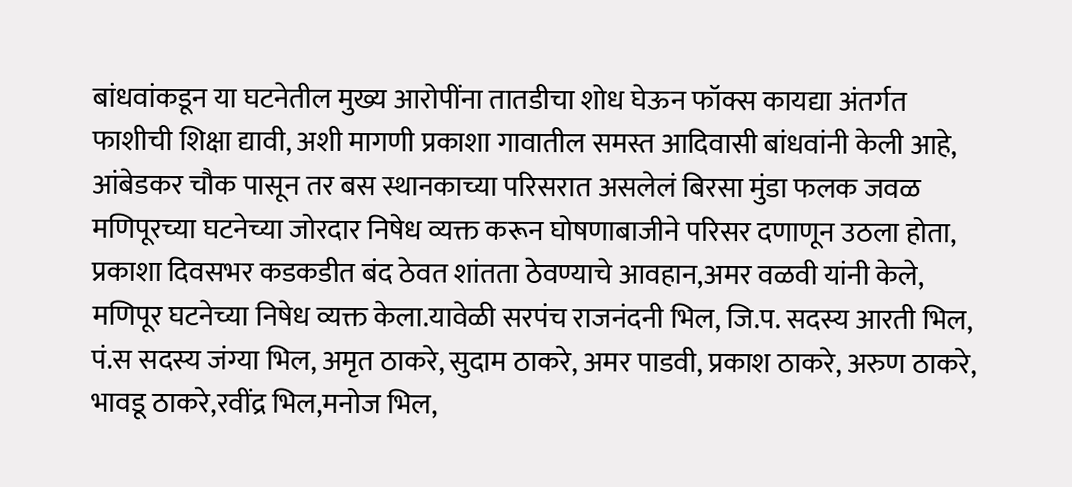बांधवांकडून या घटनेतील मुख्य आरोपींना तातडीचा शोध घेऊन फॉक्स कायद्या अंतर्गत फाशीची शिक्षा द्यावी, अशी मागणी प्रकाशा गावातील समस्त आदिवासी बांधवांनी केली आहे, आंबेडकर चौक पासून तर बस स्थानकाच्या परिसरात असलेलं बिरसा मुंडा फलक जवळ मणिपूरच्या घटनेच्या जोरदार निषेध व्यक्त करून घोषणाबाजीने परिसर दणाणून उठला होता,
प्रकाशा दिवसभर कडकडीत बंद ठेवत शांतता ठेवण्याचे आवहान,अमर वळवी यांनी केले, मणिपूर घटनेच्या निषेध व्यक्त केला.यावेळी सरपंच राजनंदनी भिल, जि.प. सदस्य आरती भिल, पं.स सदस्य जंग्या भिल, अमृत ठाकरे, सुदाम ठाकरे, अमर पाडवी, प्रकाश ठाकरे, अरुण ठाकरे, भावडू ठाकरे,रवींद्र भिल,मनोज भिल,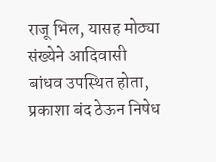राजू भिल, यासह मोठ्या संख्येने आदिवासी बांधव उपस्थित होता, प्रकाशा बंद ठेऊन निषेध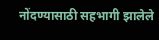नोंदण्यासाठी सहभागी झालेले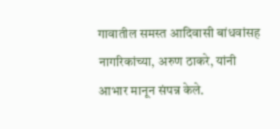गावातील समस्त आदिवासी बांधवांसह नागरिकांच्या, अरुण ठाकरे, यांनी आभार मानून संपन्न केले.